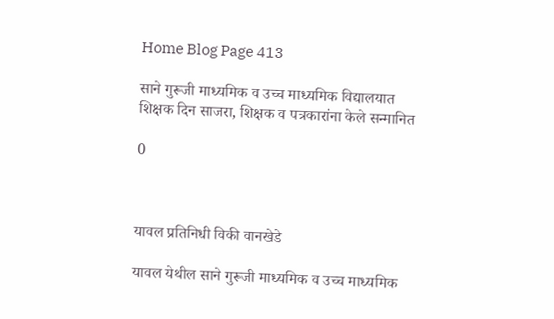Home Blog Page 413

साने गुरूजी माध्यमिक व उच्च माध्यमिक विद्यालयात शिक्षक दिन साजरा, शिक्षक व पत्रकारांना केले सन्मानित

0



यावल प्रतिनिधी विकी वानखेडे

यावल येथील साने गुरूजी माध्यमिक व उच्च माध्यमिक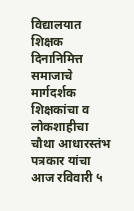विद्यालयात शिक्षक दिनानिमित्त समाजाचे मार्गदर्शक शिक्षकांचा व लोकशाहीचा चौथा आधारस्तंभ पत्रकार यांचा आज रविवारी ५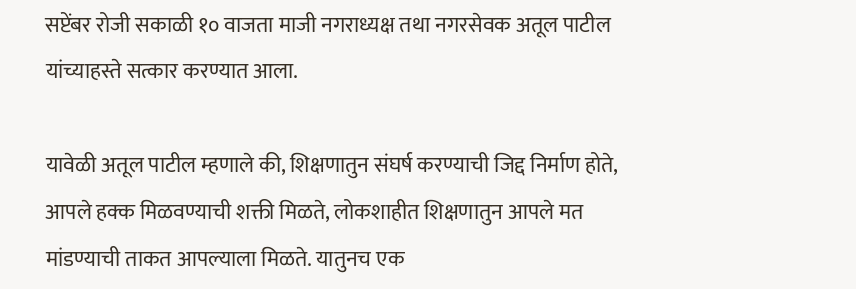सप्टेंबर रोजी सकाळी १० वाजता माजी नगराध्यक्ष तथा नगरसेवक अतूल पाटील यांच्याहस्ते सत्कार करण्यात आला.

यावेळी अतूल पाटील म्हणाले की, शिक्षणातुन संघर्ष करण्याची जिद्द निर्माण होते, आपले हक्क मिळवण्याची शक्ती मिळते, लोकशाहीत शिक्षणातुन आपले मत मांडण्याची ताकत आपल्याला मिळते. यातुनच एक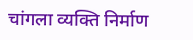चांगला व्यक्ति निर्माण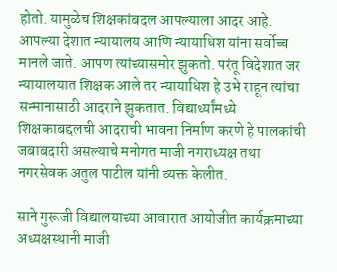होतो. यामुळेच शिक्षकांबदल आपल्याला आदर आहे. आपल्या देशात न्यायालय आणि न्यायाधिश यांना सर्वोच्च मानले जाते. आपण त्यांच्यासमोर झुकतो. परंतू विदेशात जर न्यायालयात शिक्षक आले तर न्यायाधिश हे उभे राहून त्यांचा सन्मानासाठी आदराने झुकतात. विद्यार्थ्यांमध्ये शिक्षकाबद्दलची आदराची भावना निर्माण करणे हे पालकांची जबाबदारी असल्याचे मनोगत माजी नगराध्यक्ष तथा नगरसेवक अतुल पाटील यांनी व्यक्त केलीत.

साने गुरूजी विद्यालयाच्या आवारात आयोजीत कार्यक्रमाच्या अध्यक्षस्थानी माजी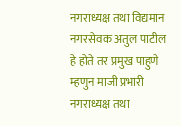नगराध्यक्ष तथा विद्यमान नगरसेवक अतुल पाटील हे होते तर प्रमुख पाहुणे म्हणुन माजी प्रभारी नगराध्यक्ष तथा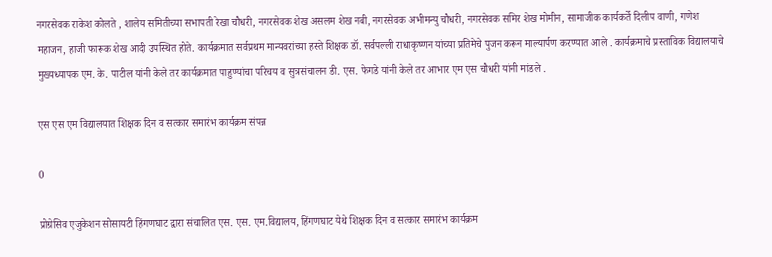नगरसेवक राकेश कोलते , शालेय समितीच्या सभापती रेखा चौधरी, नगरसेवक शेख असलम शेख नबी, नगरसेवक अभीमन्यु चौधरी, नगरसेवक समिर शेख मोमीन, सामाजीक कार्यकर्ते दिलीप वाणी, गणेश महाजन, हाजी फारूक शेख आदी उपस्थित होते. कार्यक्रमात सर्वप्रथम मान्यवरांच्या हस्ते शिक्षक डॉ. सर्वपल्ली राधाकृष्णन यांच्या प्रतिमेचे पुजन करून माल्यार्पण करण्यात आले . कार्यक्रमाचे प्रस्ताविक विद्यालयाचे मुख्यध्यापक एम. के. पाटील यांनी केले तर कार्यक्रमात पाहुण्यांचा परिचय व सुत्रसंचालन डी. एस. फेगडे यांनी केले तर आभार एम एस चौधरी यांनी मांडले .

एस एस एम विद्यालयात शिक्षक दिन व सत्कार समारंभ कार्यक्रम संपन्न

0

प्रोग्रेसिव एजुकेशन सोसायटी हिंगणघाट द्वारा संचालित एस. एस. एम.विद्यालय, हिंगणघाट येथे शिक्षक दिन व सत्कार समारंभ कार्यक्रम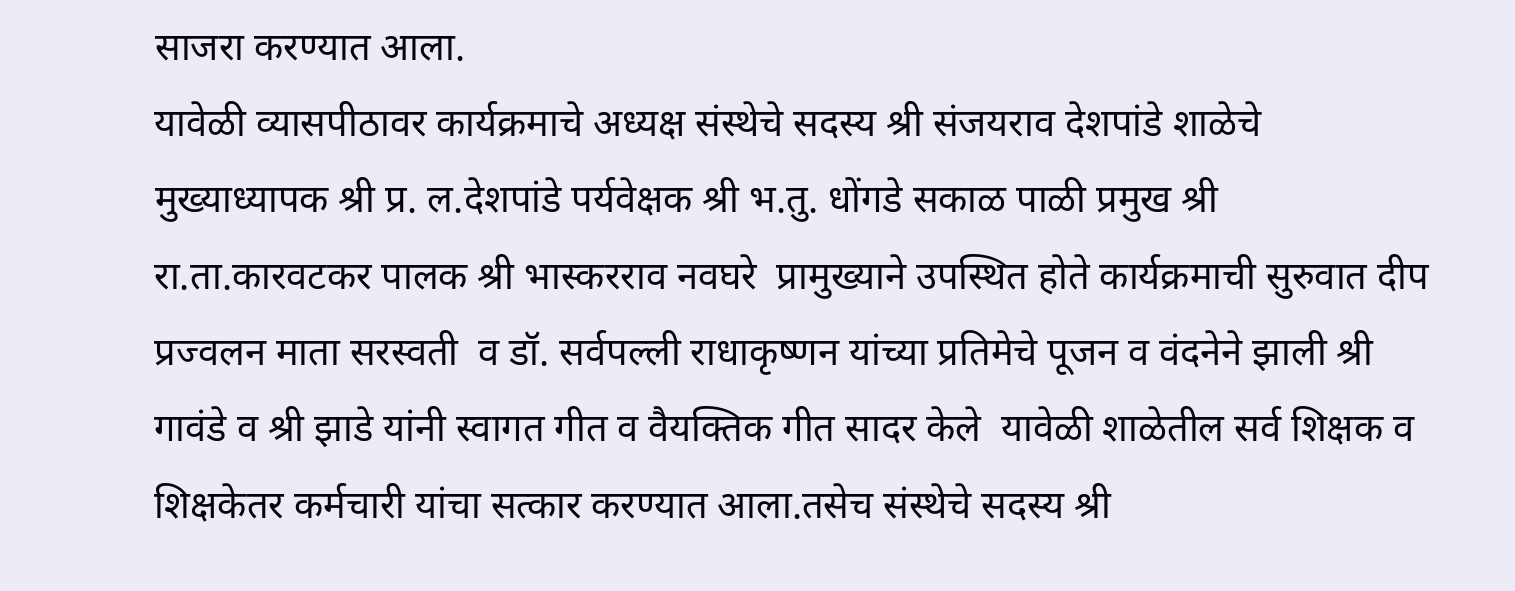साजरा करण्यात आला.
यावेळी व्यासपीठावर कार्यक्रमाचे अध्यक्ष संस्थेचे सदस्य श्री संजयराव देशपांडे शाळेचे मुख्याध्यापक श्री प्र. ल.देशपांडे पर्यवेक्षक श्री भ.तु. धोंगडे सकाळ पाळी प्रमुख श्री रा.ता.कारवटकर पालक श्री भास्करराव नवघरे  प्रामुख्याने उपस्थित होते कार्यक्रमाची सुरुवात दीप प्रज्वलन माता सरस्वती  व डॉ. सर्वपल्ली राधाकृष्णन यांच्या प्रतिमेचे पूजन व वंदनेने झाली श्री गावंडे व श्री झाडे यांनी स्वागत गीत व वैयक्तिक गीत सादर केले  यावेळी शाळेतील सर्व शिक्षक व शिक्षकेतर कर्मचारी यांचा सत्कार करण्यात आला.तसेच संस्थेचे सदस्य श्री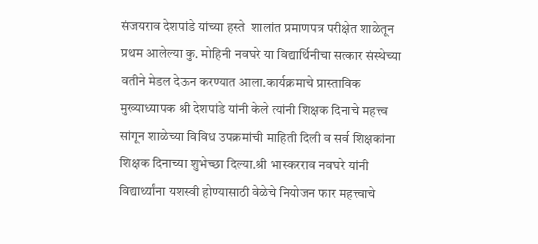संजयराव देशपांडे यांच्या हस्ते  शालांत प्रमाणपत्र परीक्षेत शाळेतून प्रथम आलेल्या कु. मोहिनी नवघरे या विद्यार्थिनीचा सत्कार संस्थेच्या वतीने मेडल देऊन करण्यात आला.कार्यक्रमाचे प्रास्ताविक मुख्याध्यापक श्री देशपांडे यांनी केले त्यांनी शिक्षक दिनाचे महत्त्व सांगून शाळेच्या विविध उपक्रमांची माहिती दिली व सर्व शिक्षकांना शिक्षक दिनाच्या शुभेच्छा दिल्या.श्री भास्करराव नवघरे यांनी विद्यार्थ्यांना यशस्वी होण्यासाठी वेळेचे नियोजन फार महत्त्वाचे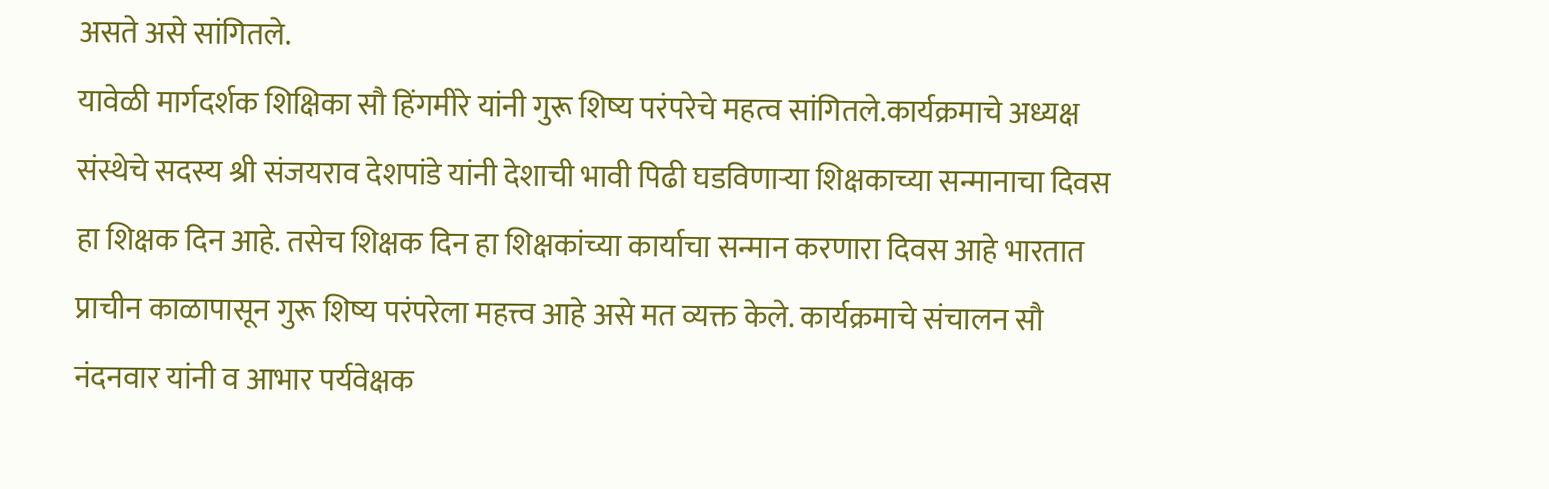असते असे सांगितले.
यावेळी मार्गदर्शक शिक्षिका सौ हिंगमीरे यांनी गुरू शिष्य परंपरेचे महत्व सांगितले.कार्यक्रमाचे अध्यक्ष संस्थेचे सदस्य श्री संजयराव देशपांडे यांनी देशाची भावी पिढी घडविणाऱ्या शिक्षकाच्या सन्मानाचा दिवस हा शिक्षक दिन आहे. तसेच शिक्षक दिन हा शिक्षकांच्या कार्याचा सन्मान करणारा दिवस आहे भारतात प्राचीन काळापासून गुरू शिष्य परंपरेला महत्त्व आहे असे मत व्यक्त केले. कार्यक्रमाचे संचालन सौ नंदनवार यांनी व आभार पर्यवेक्षक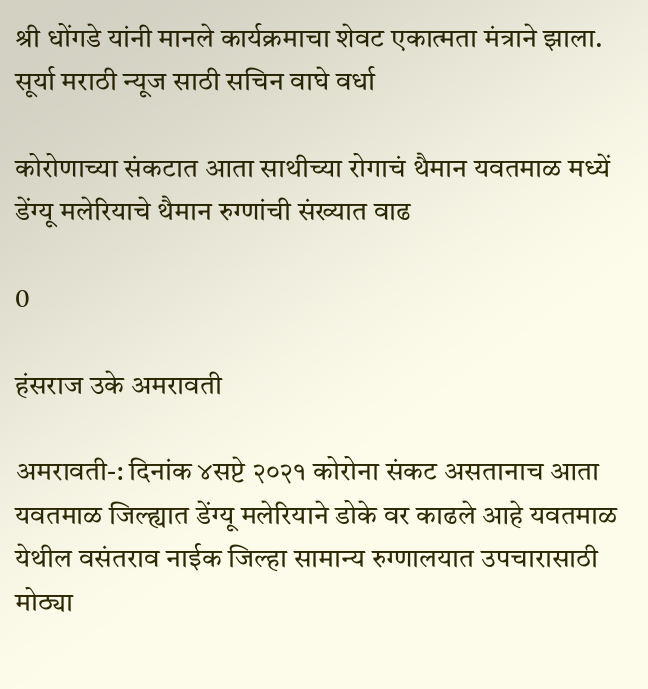श्री धोंगडे यांनी मानले कार्यक्रमाचा शेवट एकात्मता मंत्राने झाला.
सूर्या मराठी न्यूज साठी सचिन वाघे वर्धा

कोरोणाच्या संकटात आता साथीच्या रोगाचं थैमान यवतमाळ मध्यें डेंग्यू मलेरियाचे थैमान रुग्णांची संख्यात वाढ

0

हंसराज उके अमरावती

अमरावती-: दिनांक ४सप्टे २०२१ कोरोना संकट असतानाच आता यवतमाळ जिल्ह्यात डेंग्यू मलेरियाने डोके वर काढले आहे यवतमाळ येथील वसंतराव नाईक जिल्हा सामान्य रुग्णालयात उपचारासाठी
मोठ्या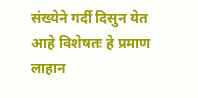संख्येने गर्दी दिसुन येत आहे विशेषतः हे प्रमाण लाहान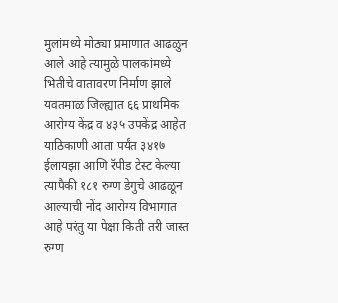मुलांमध्ये मोठ्या प्रमाणात आढळुन आले आहे त्यामुळे पालकांमध्ये भितीचे वातावरण निर्माण झाले
यवतमाळ जिल्ह्यात ६६ प्राथमिक आरोग्य केंद्र व ४३५ उपकेंद्र आहेत याठिकाणी आता पर्यंत ३४१७ ईलायझा आणि रॅपीड टेस्ट केल्या त्यापैकी १८१ रुग्ण डेगुचे आढळून आल्याची नोंद आरोग्य विभागात आहे परंतु या पेक्षा किती तरी जास्त रुग्ण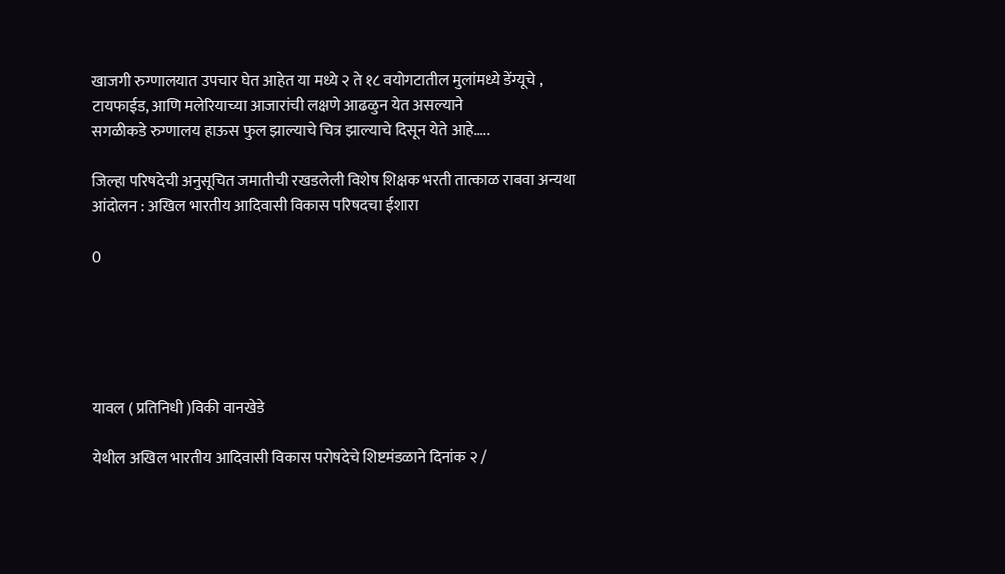खाजगी रुग्णालयात उपचार घेत आहेत या मध्ये २ ते १८ वयोगटातील मुलांमध्ये डेंग्यूचे , टायफाईड, आणि मलेरियाच्या आजारांची लक्षणे आढळुन येत असल्याने
सगळीकडे रुग्णालय हाऊस फुल झाल्याचे चित्र झाल्याचे दिसून येते आहे…..

जिल्हा परिषदेची अनुसूचित जमातीची रखडलेली विशेष शिक्षक भरती तात्काळ राबवा अन्यथा आंदोलन : अखिल भारतीय आदिवासी विकास परिषदचा ईशारा

0





यावल ( प्रतिनिधी )विकी वानखेडे

येथील अखिल भारतीय आदिवासी विकास परोषदेचे शिष्टमंडळाने दिनांक २ /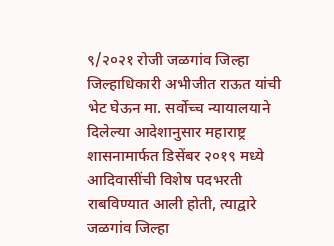९/२०२१ रोजी जळगांव जिल्हा जिल्हाधिकारी अभीजीत राऊत यांची भेट घेऊन मा. सर्वोच्च न्यायालयाने दिलेल्या आदेशानुसार महाराष्ट्र शासनामार्फत डिसेंबर २०१९ मध्ये आदिवासींची विशेष पदभरती राबविण्यात आली होती, त्याद्वारे जळगांव जिल्हा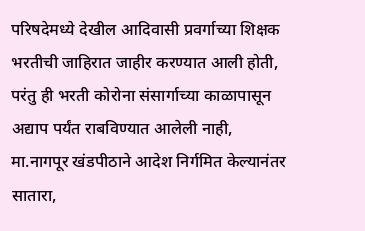परिषदेमध्ये देखील आदिवासी प्रवर्गाच्या शिक्षक भरतीची जाहिरात जाहीर करण्यात आली होती, परंतु ही भरती कोरोना संसार्गाच्या काळापासून अद्याप पर्यंत राबविण्यात आलेली नाही,
मा.नागपूर खंडपीठाने आदेश निर्गमित केल्यानंतर सातारा,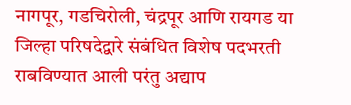नागपूर, गडचिरोली, चंद्रपूर आणि रायगड या जिल्हा परिषदेद्वारे संबंधित विशेष पदभरती राबविण्यात आली परंतु अद्याप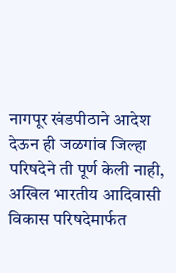नागपूर खंडपीठाने आदेश देऊन ही जळगांव जिल्हा परिषदेने ती पूर्ण केली नाही,
अखिल भारतीय आदिवासी विकास परिषदेमार्फत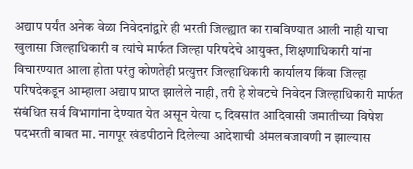अद्याप पर्यंत अनेक वेळा निवेदनांद्वारे ही भरती जिल्ह्यात का राबविण्यात आली नाही याचा खुलासा जिल्हाधिकारी व त्यांचे मार्फत जिल्हा परिषदेचे आयुक्त, शिक्षणाधिकारी यांना विचारण्यात आला होता परंतु कोणतेही प्रत्युत्तर जिल्हाधिकारी कार्यालय किंवा जिल्हा परिषदेकडून आम्हाला अद्याप प्राप्त झालेले नाही, तरी हे शेवटचे निवेदन जिल्हाधिकारी मार्फत संबंधित सर्व विभागांना देण्यात येत असून येत्या ८ दिवसांत आदिवासी जमातीच्या विषेश पदभरती बाबत मा. नागपूर खंडपीठाने दिलेल्या आदेशाची अंमलबजावणी न झाल्यास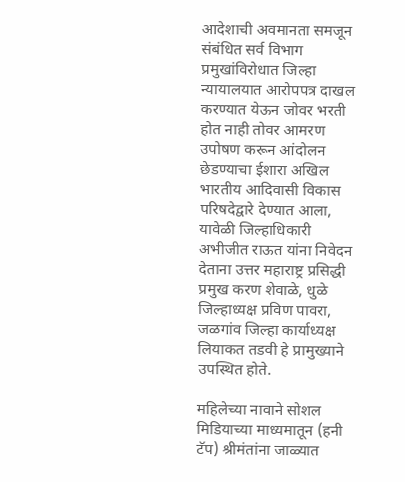आदेशाची अवमानता समजून संबंधित सर्व विभाग प्रमुखांविरोधात जिल्हा न्यायालयात आरोपपत्र दाखल करण्यात येऊन जोवर भरती होत नाही तोवर आमरण उपोषण करून आंदोलन छेडण्याचा ईशारा अखिल भारतीय आदिवासी विकास परिषदेद्वारे देण्यात आला,
यावेळी जिल्हाधिकारी अभीजीत राऊत यांना निवेदन देताना उत्तर महाराष्ट्र प्रसिद्धी प्रमुख करण शेवाळे, धुळे जिल्हाध्यक्ष प्रविण पावरा, जळगांव जिल्हा कार्याध्यक्ष लियाकत तडवी हे प्रामुख्याने उपस्थित होते.

महिलेच्या नावाने सोशल मिडियाच्या माध्यमातून (हनी टॅप) श्रीमंतांना जाळ्यात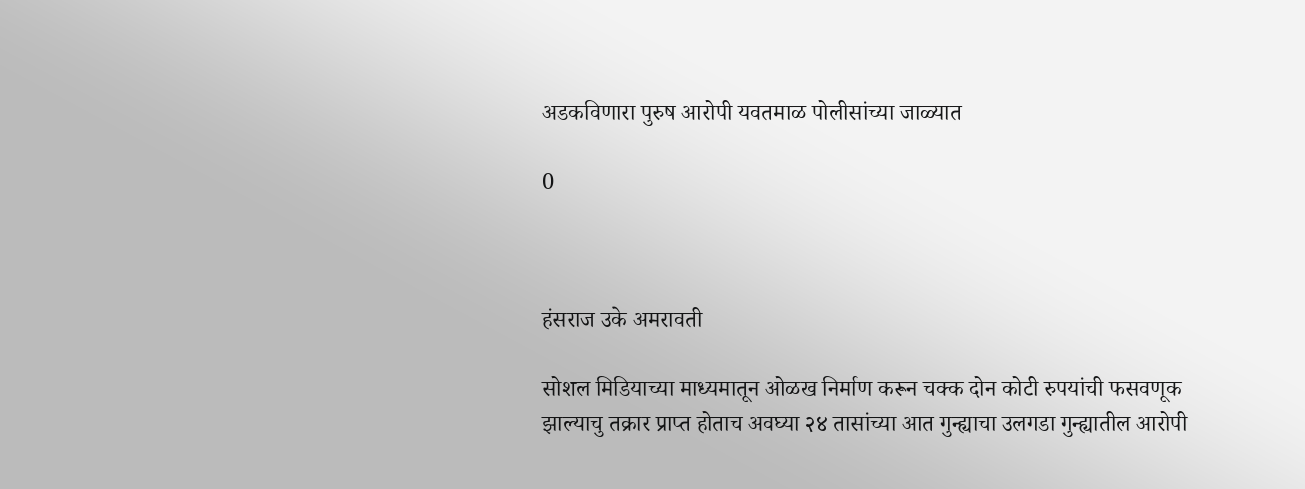अडकविणारा पुरुष आरोपी यवतमाळ पोलीसांच्या जाळ्यात

0



हंसराज उके अमरावती

सोशल मिडियाच्या माध्यमातून ओळख निर्माण करून चक्क दोन कोटी रुपयांची फसवणूक
झाल्याचु तक्रार प्राप्त होताच अवघ्या २४ तासांच्या आत गुन्ह्याचा उलगडा गुन्ह्यातील आरोपी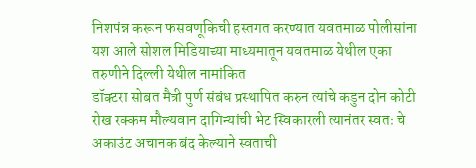निशपंन्न करून फसवणूकिची हस्तगत करण्यात यवतमाळ पोलीसांना यश आले सोशल मिडियाच्या माध्यमातून यवतमाळ येथील एका तरुणीने दिल्ली येथील नामांकित
डॉक्टरा सोबत मैत्री पुर्ण संबंध प्रस्थापित करुन त्यांचे कडुन दोन कोटी रोख रक्कम मौल्यवान दागिन्यांची भेट स्विकारली त्यानंतर स्वतः चे अकाउंट अचानक बंद केल्याने स्वताची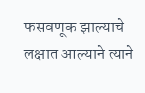फसवणूक झाल्याचे लक्षात आल्याने त्याने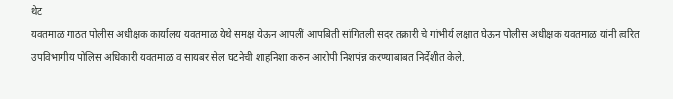थेट
यवतमाळ गाठत पोलीस अधीक्षक कार्यालय यवतमाळ येथे समक्ष येऊन आपलीं आपबिती सांगितली सदर तक्रारी चे गांभीर्य लक्षात घेऊन पोलीस अधीक्षक यवतमाळ यांनी त्वरित उपविभागीय पोलिस अधिकारी यवतमाळ व सायबर सेल घटनेची शाहनिशा करुन आरोपी निशपंन्न करण्याबाबत निर्देशीत केले.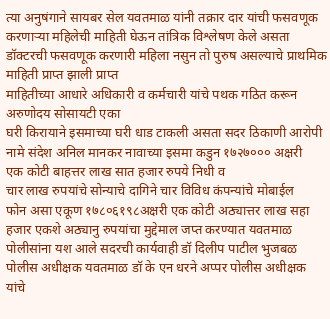त्या अनुषंगाने सायबर सेल यवतमाळ यांनी तक्रार दार यांची फसवणूक करणाऱ्या महिलेची माहिती घेऊन तांत्रिक विश्लेषण केले असता डॉक्टरची फसवणूक करणारी महिला नसुन तो पुरुष असल्याचे प्राथमिक माहिती प्राप्त झाली प्राप्त
माहितीच्या आधारे अधिकारी व कर्मचारी यांचे पथक गठित करून
अरुणोदय सोसायटी एका
घरी किरायाने इसमाच्या घरी धाड टाकली असता सदर ठिकाणी आरोपी नामे संदेश अनिल मानकर नावाच्या इसमा कडुन १७२७००० अक्षरी
एक कोटी बाहत्तर लाख सात हजार रुपये निधी व
चार लाख रुपयांचे सोन्याचे दागिने चार विविध कंपन्यांचे मोबाईल
फोन असा एकूण १७८०६१९८अक्षरी एक कोटी अठ्यात्तर लाख सहा हजार एकशे अठ्यानु रुपयांचा मुद्देमाल जप्त करण्यात यवतमाळ पोलीसांना यश आले सदरची कार्यवाही डॉ दिलीप पाटील भुजबळ पोलीस अधीक्षक यवतमाळ डॉ के एन धरने अप्पर पोलीस अधीक्षक यांचे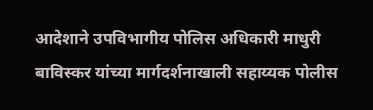आदेशाने उपविभागीय पोलिस अधिकारी माधुरी
बाविस्कर यांच्या मार्गदर्शनाखाली सहाय्यक पोलीस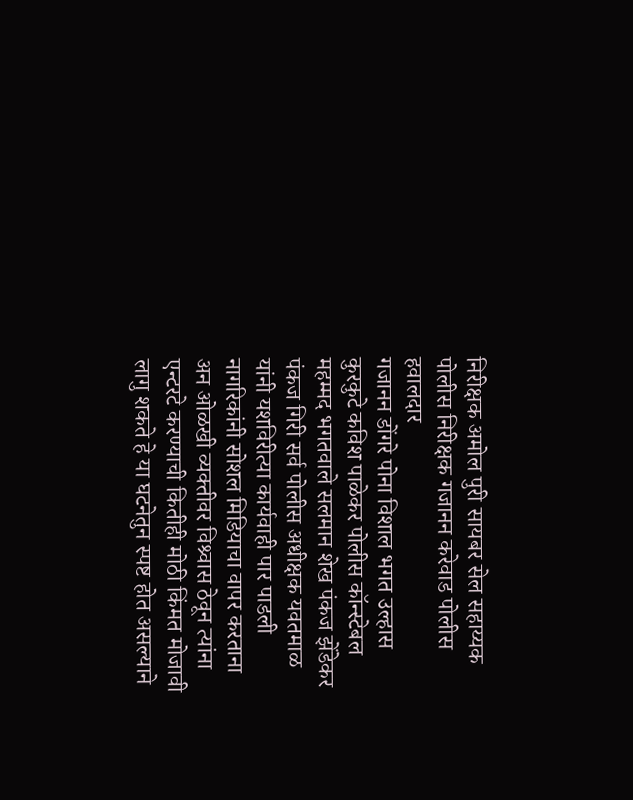निरीक्षक अमोल पुरी सायबर सेल सहाय्यक पोलीस निरीक्षक गजानन करेवाड पोलीस हवालदार
गजानन डोंगरे पोना विशाल भगत उल्हास कुरकुटे कविश पाळेकर पोलीस कॉन्स्टेबल महम्मद भगतवाले सलमान शेख पंकज झेंडेकर पंकज गिरी सर्व पोलीस अधीक्षक यवतमाळ यांनी यशविरीत्या कार्यवाही पार पाडली नागरिकांनी सोशल मिडियाचा वापर करताना अन ओळखी व्यक्तीवर विश्र्वास ठेवून त्यांना एन्टरटे करण्याची कितीही मोठी किंमत मोजावी लागु शकते हे या घटनेतुन स्पष्ट होत असल्याने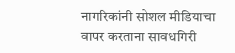नागरिकांनी सोशल मीडियाचा वापर करताना सावधगिरी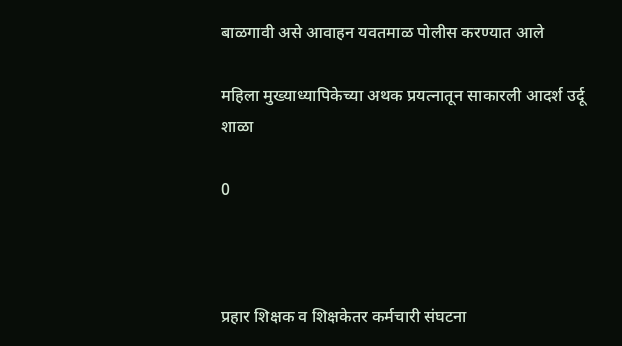बाळगावी असे आवाहन यवतमाळ पोलीस करण्यात आले

महिला मुख्याध्यापिकेच्या अथक प्रयत्नातून साकारली आदर्श उर्दू शाळा

0



प्रहार शिक्षक व शिक्षकेतर कर्मचारी संघटना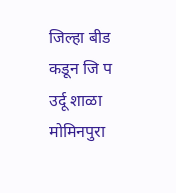जिल्हा बीड कडून जि प उर्दू शाळा मोमिनपुरा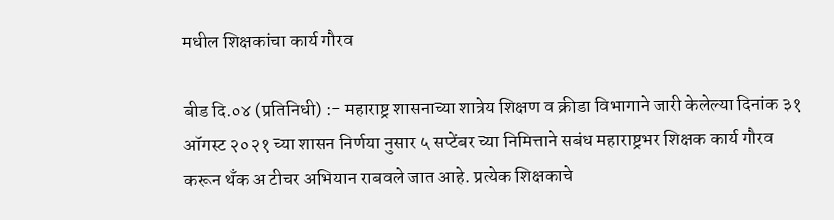मधील शिक्षकांचा कार्य गौरव

बीड दि.०४ (प्रतिनिधी) :- महाराष्ट्र शासनाच्या शात्रेय शिक्षण व क्रीडा विभागाने जारी केलेल्या दिनांक ३१ ऑगस्ट २०२१ च्या शासन निर्णया नुसार ५ सप्टेंबर च्या निमित्ताने सबंध महाराष्ट्रभर शिक्षक कार्य गौरव करून थँक अ टीचर अभियान राबवले जात आहे. प्रत्येक शिक्षकाचे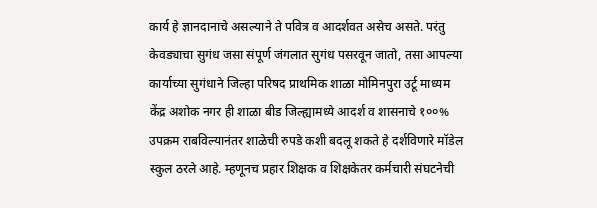कार्य हे ज्ञानदानाचे असल्याने ते पवित्र व आदर्शवत असेच असते. परंतु केवड्याचा सुगंध जसा संपूर्ण जंगलात सुगंध पसरवून जातो, तसा आपल्या कार्याच्या सुगंधाने जिल्हा परिषद प्राथमिक शाळा मोमिनपुरा उर्टू माध्यम केंद्र अशोक नगर ही शाळा बीड जिल्ह्यामध्ये आदर्श व शासनाचे १००% उपक्रम राबविल्यानंतर शाळेची रुपडे कशी बदलू शकते हे दर्शविणारे मॉडेल स्कुल ठरले आहे. म्हणूनच प्रहार शिक्षक व शिक्षकेतर कर्मचारी संघटनेची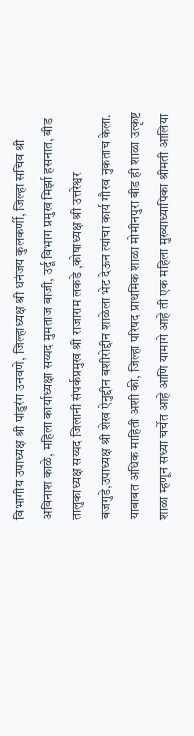विभागीय उपाध्यक्ष श्री पांडुरंग उनवणे, जिल्हाध्यक्ष श्री धनंजय कुलकर्णी, जिल्हा सचिव श्री अविनाश काळे, महिला कार्याध्यक्षा सय्यद मुमताज बाजी, उर्दू विभाग प्रमुख मिर्झा हसनात, बीड तालुकाध्यक्ष सय्यद जिलानी संपर्कप्रमुख श्री राजाराम लकडे ,कोषाध्यक्ष श्री उत्तरेश्वर बजगुडे,उपाध्यक्ष श्री शेख ऐनुद्दीन बशीरोद्दीन शाळेला भेट देऊन त्यांचा कार्य गौरव नुकताच केला. याबाबत अधिक माहिती अशी की, जिल्हा परिषद प्राथमिक शाळा मोमीनपुरा बीड ही शाळा उत्कृष्ट शाळा म्हणून सध्या चर्चेत आहे आणि यामागे आहे ती एक महिला मुख्याध्यापिका श्रीमती आलिया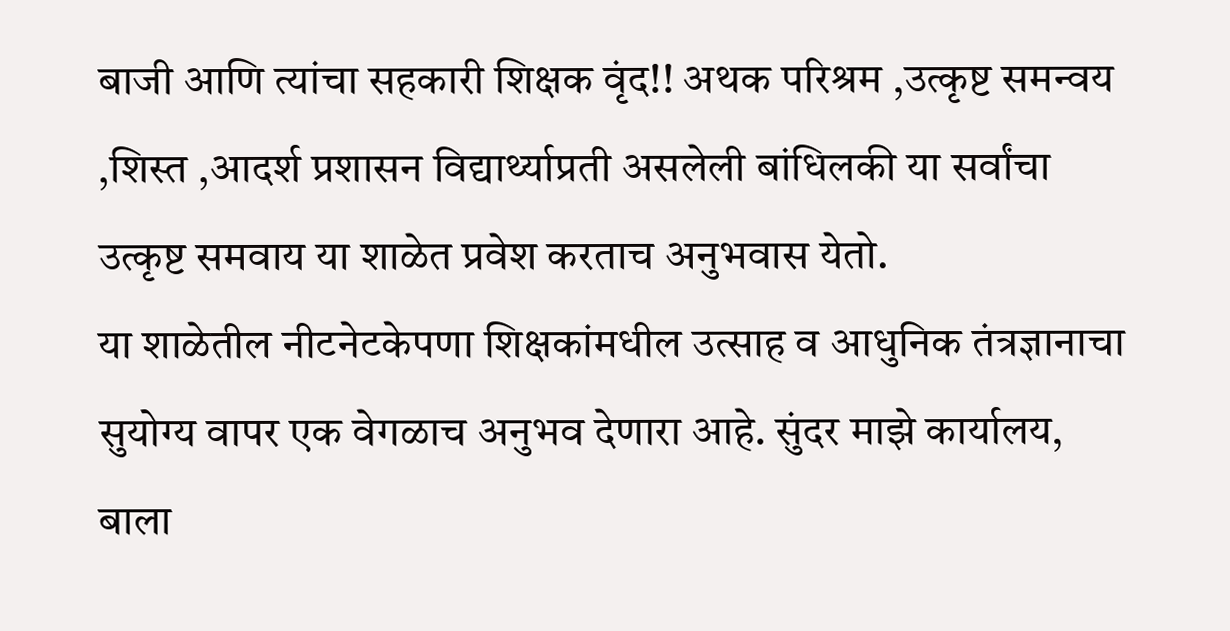बाजी आणि त्यांचा सहकारी शिक्षक वृंद!! अथक परिश्रम ,उत्कृष्ट समन्वय ,शिस्त ,आदर्श प्रशासन विद्यार्थ्याप्रती असलेली बांधिलकी या सर्वांचा उत्कृष्ट समवाय या शाळेत प्रवेश करताच अनुभवास येतो.
या शाळेतील नीटनेटकेपणा शिक्षकांमधील उत्साह व आधुनिक तंत्रज्ञानाचा सुयोग्य वापर एक वेगळाच अनुभव देणारा आहे. सुंदर माझे कार्यालय, बाला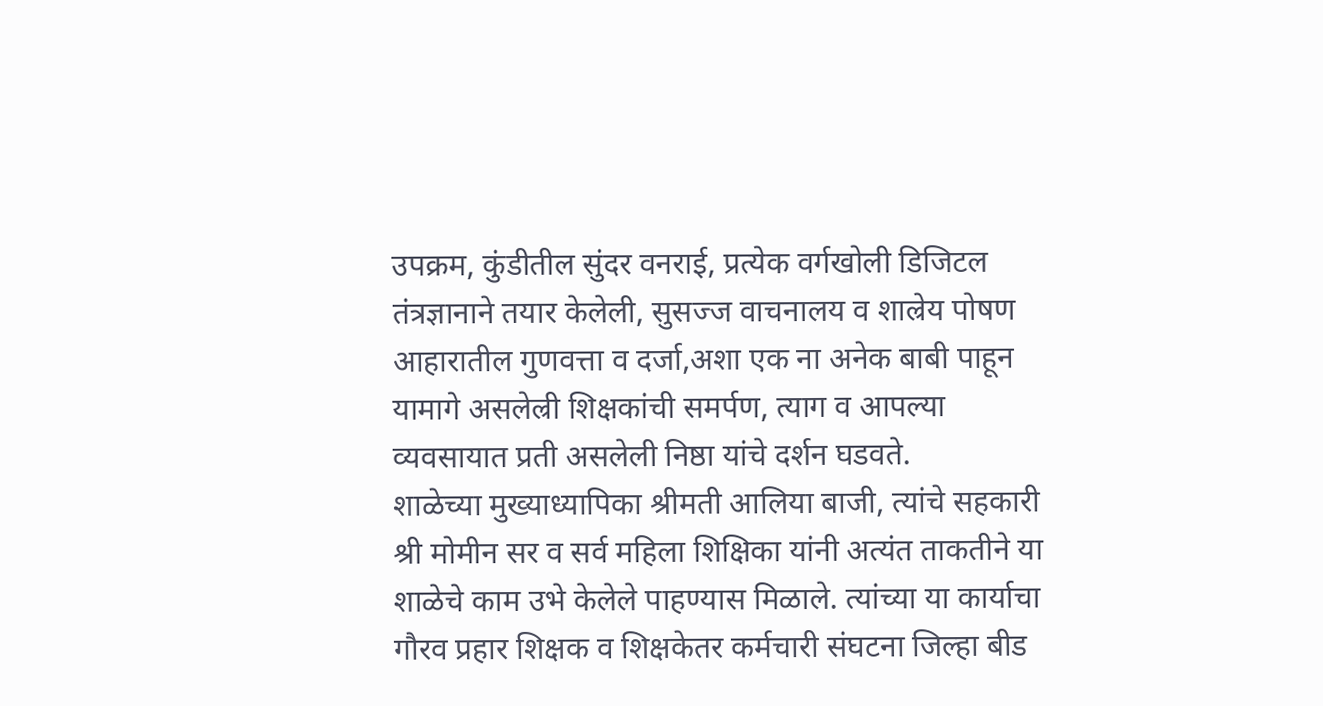उपक्रम, कुंडीतील सुंदर वनराई, प्रत्येक वर्गखोली डिजिटल तंत्रज्ञानाने तयार केलेली, सुसज्ज वाचनालय व शाल्रेय पोषण आहारातील गुणवत्ता व दर्जा,अशा एक ना अनेक बाबी पाहून यामागे असलेल्री शिक्षकांची समर्पण, त्याग व आपल्या व्यवसायात प्रती असलेली निष्ठा यांचे दर्शन घडवते.
शाळेच्या मुख्याध्यापिका श्रीमती आलिया बाजी, त्यांचे सहकारी श्री मोमीन सर व सर्व महिला शिक्षिका यांनी अत्यंत ताकतीने या शाळेचे काम उभे केलेले पाहण्यास मिळाले. त्यांच्या या कार्याचा गौरव प्रहार शिक्षक व शिक्षकेतर कर्मचारी संघटना जिल्हा बीड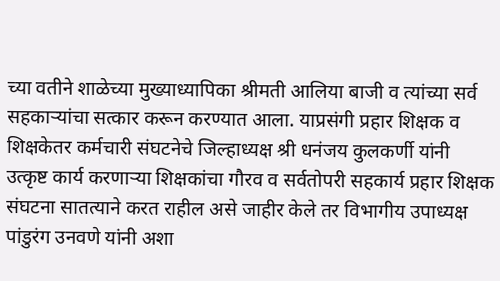च्या वतीने शाळेच्या मुख्याध्यापिका श्रीमती आलिया बाजी व त्यांच्या सर्व सहकाऱ्यांचा सत्कार करून करण्यात आला. याप्रसंगी प्रहार शिक्षक व शिक्षकेतर कर्मचारी संघटनेचे जिल्हाध्यक्ष श्री धनंजय कुलकर्णी यांनी उत्कृष्ट कार्य करणाऱ्या शिक्षकांचा गौरव व सर्वतोपरी सहकार्य प्रहार शिक्षक संघटना सातत्याने करत राहील असे जाहीर केले तर विभागीय उपाध्यक्ष पांडुरंग उनवणे यांनी अशा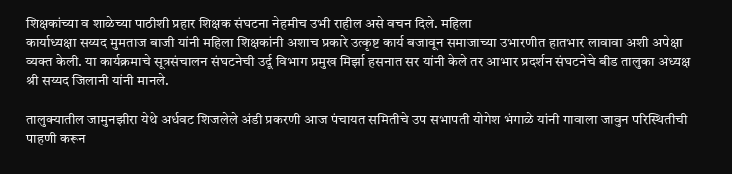शिक्षकांच्या व शाळेच्या पाठीशी प्रहार शिक्षक संघटना नेहमीच उभी राहील असे वचन दिले. महिला
कार्याध्यक्षा सय्यद मुमताज बाजी यांनी महिला शिक्षकांनी अशाच प्रकारे उत्कृष्ट कार्य बजावून समाजाच्या उभारणीत हातभार लावावा अशी अपेक्षा व्यक्‍त केली. या कार्यक्रमाचे सूत्रसंचालन संघटनेची उर्दू विभाग प्रमुख मिर्झा हसनात सर यांनी केले तर आभार प्रदर्शन संघटनेचे बीड तालुका अध्यक्ष श्री सय्यद जिलानी यांनी मानले.

तालुक्यातील जामुनझीरा येथे अर्धवट शिजलेले अंडी प्रकरणी आज पंचायत समितीचे उप सभापती योगेश भंगाळे यांनी गावाला जावुन परिस्थितीची पाहणी करून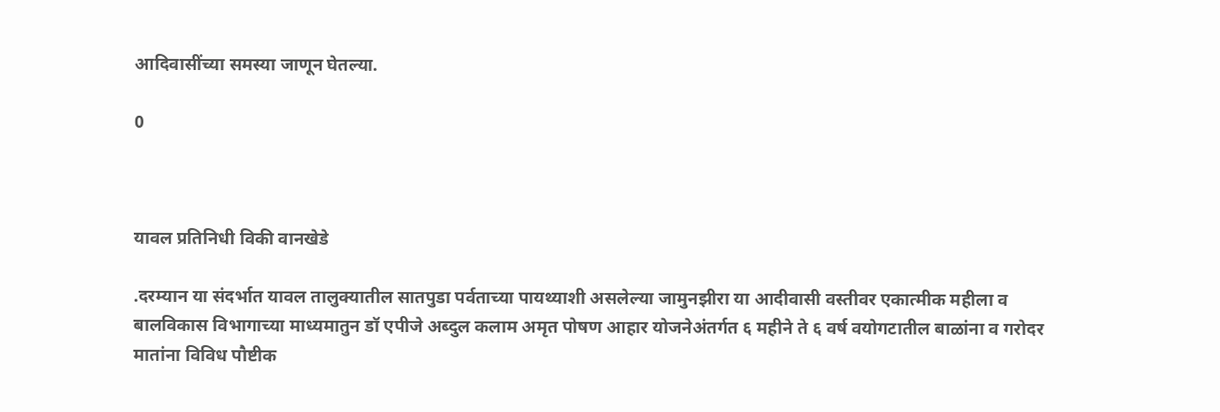आदिवासींच्या समस्या जाणून घेतल्या.

0



यावल प्रतिनिधी विकी वानखेडे

.दरम्यान या संदर्भात यावल तालुक्यातील सातपुडा पर्वताच्या पायथ्याशी असलेल्या जामुनझीरा या आदीवासी वस्तीवर एकात्मीक महीला व बालविकास विभागाच्या माध्यमातुन डॉ एपीजे अब्दुल कलाम अमृत पोषण आहार योजनेअंतर्गत ६ महीने ते ६ वर्ष वयोगटातील बाळांना व गरोदर मातांना विविध पौष्टीक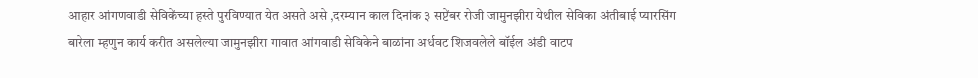आहार आंगणवाडी सेविकेंच्या हस्ते पुरविण्यात येत असते असे ,दरम्यान काल दिनांक ३ सप्टेंबर रोजी जामुनझीरा येथील सेविका अंतीबाई प्यारसिंग बारेला म्हणुन कार्य करीत असलेल्या जामुनझीरा गावात आंगवाडी सेविकेने बाळांना अर्धवट शिजवलेले बॉईल अंडी वाटप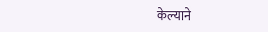केल्याने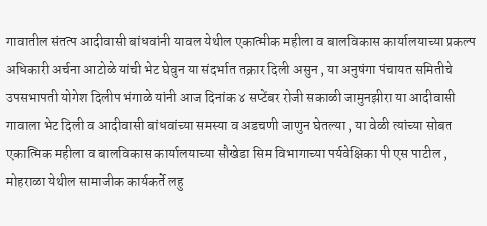गावातील संतत्प आदीवासी बांधवांनी यावल येथील एकात्मीक महीला व बालविकास कार्यालयाच्या प्रकल्प अधिकारी अर्चना आटोळे यांची भेट घेवुन या संदर्भात तक्रार दिली असुन , या अनुषंगा पंचायत समितीचे उपसभापती योगेश दिलीप भंगाळे यांनी आज दिनांक ४ सप्टेंबर रोजी सकाळी जामुनझीरा या आदीवासी गावाला भेट दिली व आदीवासी बांधवांच्या समस्या व अडचणी जाणुन घेतल्या , या वेळी त्यांच्या सोबत एकात्मिक महीला व बालविकास कार्यालयाच्या सौखेडा सिम विभागाच्या पर्यवेक्षिका पी एस पाटील , मोहराळा येथील सामाजीक कार्यकर्ते लहु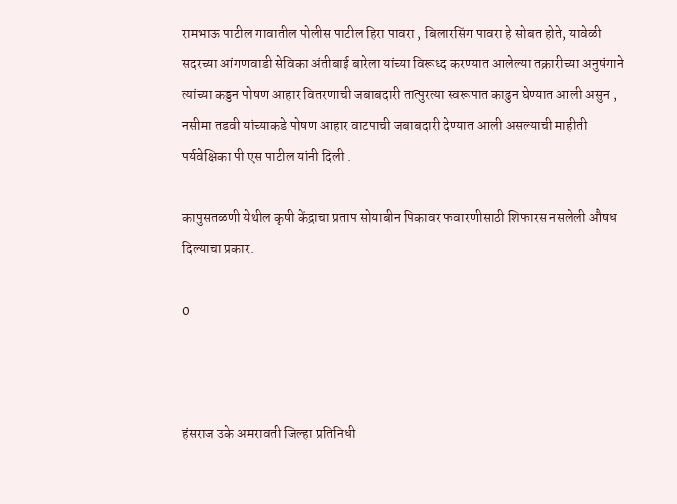रामभाऊ पाटील गावातील पोलीस पाटील हिरा पावरा , बिलारसिंग पावरा हे सोबत होते, यावेळी सदरच्या आंगणवाडी सेविका अंतीबाई बारेला यांच्या विरूध्द करण्यात आलेल्या तक्रारीच्या अनुषंगाने त्यांच्या कड्डन पोषण आहार वितरणाची जबाबदारी तात्पुरत्या स्वरूपात काढुन घेण्यात आली असुन , नसीमा तडवी यांच्याकडे पोषण आहार वाटपाची जबाबदारी देण्यात आली असल्याची माहीती पर्यवेक्षिका पी एस पाटील यांनी दिली .

कापुसतळणी येथील कृषी केंद्राचा प्रताप सोयाबीन पिकावर फवारणीसाठी शिफारस नसलेली औषध दिल्याचा प्रकार.

0



हंसराज उके अमरावती जिल्हा प्रतिनिधी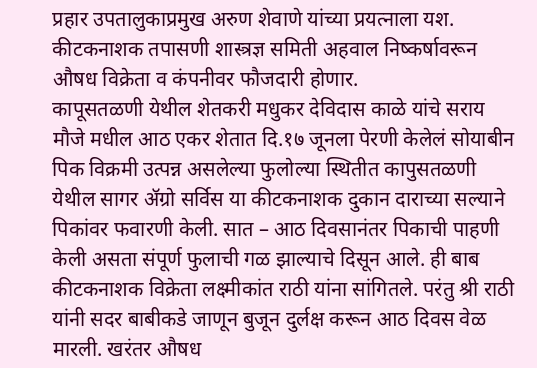प्रहार उपतालुकाप्रमुख अरुण शेवाणे यांच्या प्रयत्नाला यश.
कीटकनाशक तपासणी शास्त्रज्ञ समिती अहवाल निष्कर्षावरून औषध विक्रेता व कंपनीवर फौजदारी होणार.
कापूसतळणी येथील शेतकरी मधुकर देविदास काळे यांचे सराय मौजे मधील आठ एकर शेतात दि.१७ जूनला पेरणी केलेलं सोयाबीन पिक विक्रमी उत्पन्न असलेल्या फुलोल्या स्थितीत कापुसतळणी येथील सागर ॲग्रो सर्विस या कीटकनाशक दुकान दाराच्या सल्याने पिकांवर फवारणी केली. सात – आठ दिवसानंतर पिकाची पाहणी केली असता संपूर्ण फुलाची गळ झाल्याचे दिसून आले. ही बाब कीटकनाशक विक्रेता लक्ष्मीकांत राठी यांना सांगितले. परंतु श्री राठी यांनी सदर बाबीकडे जाणून बुजून दुर्लक्ष करून आठ दिवस वेळ मारली. खरंतर औषध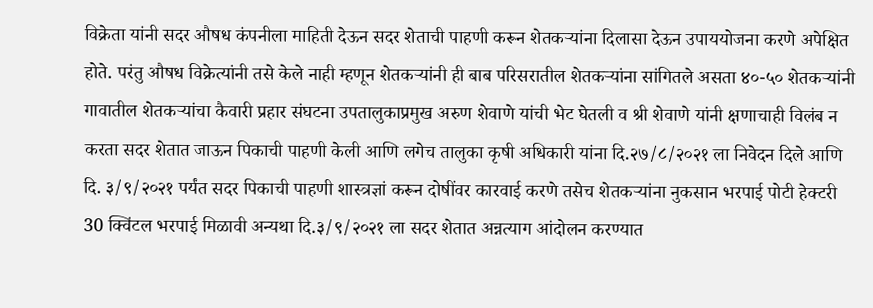विक्रेता यांनी सदर औषध कंपनीला माहिती देऊन सदर शेताची पाहणी करून शेतकऱ्यांना दिलासा देऊन उपाययोजना करणे अपेक्षित होते. परंतु औषध विक्रेत्यांनी तसे केले नाही म्हणून शेतकऱ्यांनी ही बाब परिसरातील शेतकऱ्यांना सांगितले असता ४०-५० शेतकऱ्यांनी गावातील शेतकऱ्यांचा कैवारी प्रहार संघटना उपतालुकाप्रमुख अरुण शेवाणे यांची भेट घेतली व श्री शेवाणे यांनी क्षणाचाही विलंब न करता सदर शेतात जाऊन पिकाची पाहणी केली आणि लगेच तालुका कृषी अधिकारी यांना दि.२७/८/२०२१ ला निवेदन दिले आणि दि. ३/९/२०२१ पर्यंत सदर पिकाची पाहणी शास्त्रज्ञां करून दोषींवर कारवाई करणे तसेच शेतकऱ्यांना नुकसान भरपाई पोटी हेक्टरी 30 क्विंटल भरपाई मिळावी अन्यथा दि.३/९/२०२१ ला सदर शेतात अन्नत्याग आंदोलन करण्यात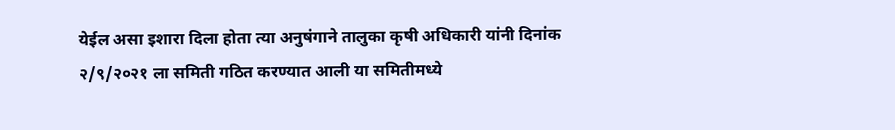येईल असा इशारा दिला होता त्या अनुषंगाने तालुका कृषी अधिकारी यांनी दिनांक २/९/२०२१ ला समिती गठित करण्यात आली या समितीमध्ये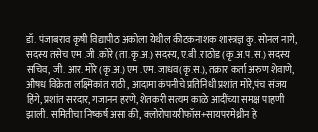डॉ. पंजाबराव कृषी विद्यापीठ अकोला येथील कीटकनाशक शास्त्रज्ञ कु. सोनल नागे, सदस्य तसेच एम .जी .कोरे (ता.कृ.अ.) सदस्य, ए.बी .राठोड (कृ.अ.प.स.) सदस्य सचिव, जी. आर. मोरे (कृ.अ.) एम .एम. जाधव(कृ.स.), तक्रार कर्ता अरुण शेवाणे, औषध विक्रेता लक्ष्मिकांत राठी , आदामा कंपनीचे प्रतिनिधी प्रशांत मोरे,पंच संजय हिंगे, प्रशांत सरदार, गजानन हरणे, शेतकरी सत्यम काळे आदींच्या समक्ष पाहणी झाली. समितीचा निष्कर्ष असा की, क्लोरोपायरीफॉस+सायपरमेथ्रीन हे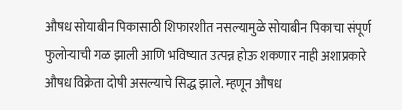औषध सोयाबीन पिकासाठी शिफारशीत नसल्यामुळे सोयाबीन पिकाचा संपूर्ण फुलोऱ्याची गळ झाली आणि भविष्यात उत्पन्न होऊ शकणार नाही अशाप्रकारे औषध विक्रेता दोषी असल्याचे सिद्ध झाले. म्हणून औषध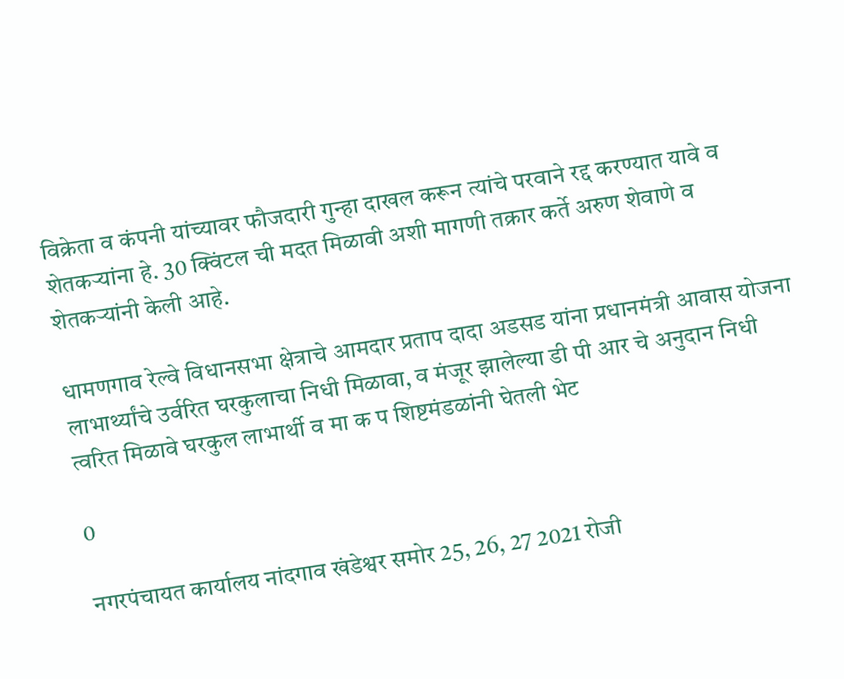विक्रेता व कंपनी यांच्यावर फौजदारी गुन्हा दाखल करून त्यांचे परवाने रद्द करण्यात यावे व शेतकऱ्यांना हे. 30 क्विंटल ची मदत मिळावी अशी मागणी तक्रार कर्ते अरुण शेवाणे व शेतकऱ्यांनी केली आहे.

धामणगाव रेल्वे विधानसभा क्षेत्राचे आमदार प्रताप दादा अडसड यांना प्रधानमंत्री आवास योजना लाभार्थ्यांचे उर्वरित घरकुलाचा निधी मिळावा, व मंजूर झालेल्या डी पी आर चे अनुदान निधी त्वरित मिळावे घरकुल लाभार्थी व मा क प शिष्टमंडळांनी घेतली भेट

0

नगरपंचायत कार्यालय नांदगाव खंडेश्वर समोर 25, 26, 27 2021 रोजी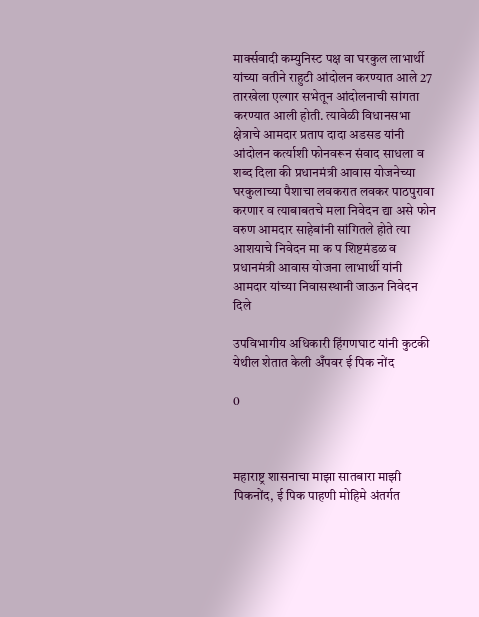मार्क्सवादी कम्युनिस्ट पक्ष वा घरकुल लाभार्थी यांच्या वतीने राहुटी आंदोलन करण्यात आले 27 तारखेला एल्गार सभेतून आंदोलनाची सांगता करण्यात आली होती. त्यावेळी विधानसभा क्षेत्राचे आमदार प्रताप दादा अडसड यांनी आंदोलन कर्त्याशी फोनवरून संवाद साधला व शब्द दिला की प्रधानमंत्री आवास योजनेच्या घरकुलाच्या पैशाचा लवकरात लवकर पाठपुरावा करणार व त्याबाबतचे मला निवेदन द्या असे फोन वरुण आमदार साहेबांनी सांगितले होते त्या आशयाचे निवेदन मा क प शिष्टमंडळ व प्रधानमंत्री आवास योजना लाभार्थी यांनी आमदार यांच्या निवासस्थानी जाऊन निवेदन दिले

उपविभागीय अधिकारी हिंगणघाट यांनी कुटकी येथील शेतात केली अँपवर ई पिक नोंद

0



महाराष्ट्र शासनाचा माझा सातबारा माझी पिकनोंद, ई पिक पाहणी मोहिमे अंतर्गत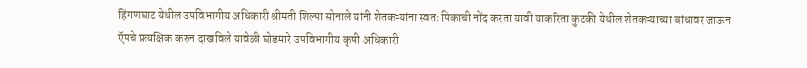हिंगणघाट येथील उपविभागीय अधिकारी श्रीमती शिल्पा सोनाले यांनी शेतकऱ्यांना स्वतः पिकाची नोंद करता यावी याकरिता कुटकी येथील शेतकऱ्याच्या बांधावर जाऊन ऍपचे प्रत्यक्षिक करुन दाखविले यावेळी घोडमारे उपविभागीय कृषी अधिकारी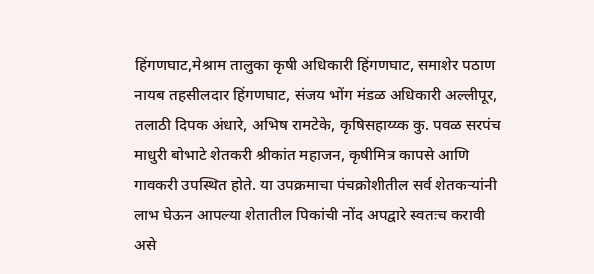हिंगणघाट,मेश्राम तालुका कृषी अधिकारी हिंगणघाट, समाशेर पठाण नायब तहसीलदार हिंगणघाट, संजय भोंग मंडळ अधिकारी अल्लीपूर, तलाठी दिपक अंधारे, अभिष रामटेके, कृषिसहाय्य्क कु. पवळ सरपंच माधुरी बोभाटे शेतकरी श्रीकांत महाजन, कृषीमित्र कापसे आणि गावकरी उपस्थित होते. या उपक्रमाचा पंचक्रोशीतील सर्व शेतकऱ्यांनी लाभ घेऊन आपल्या शेतातील पिकांची नोंद अपद्वारे स्वतःच करावी असे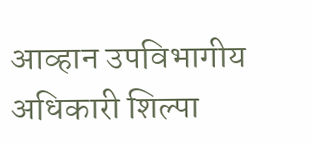आव्हान उपविभागीय अधिकारी शिल्पा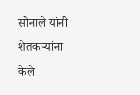सोनाले यांनी शेतकऱ्यांना केले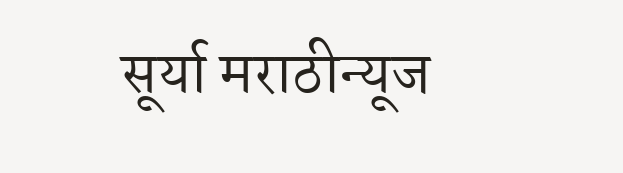सूर्या मराठीन्यूज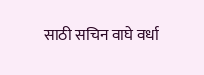साठी सचिन वाघे वर्धा